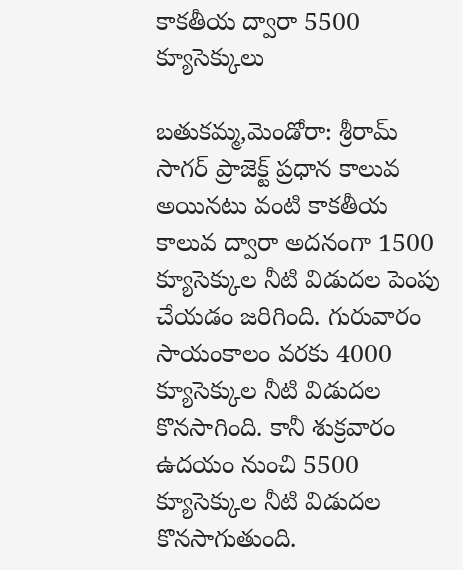కాకతీయ ద్వారా 5500 క్యూసెక్కులు

బతుకమ్మ,మెండోరా: శ్రీరామ్ సాగర్ ప్రాజెక్ట్ ప్రధాన కాలువ అయినటు వంటి కాకతీయ కాలువ ద్వారా అదనంగా 1500 క్యూసెక్కుల నీటి విడుదల పెంపు చేయడం జరిగింది. గురువారం సాయంకాలం వరకు 4000 క్యూసెక్కుల నీటి విడుదల కొనసాగింది. కానీ శుక్రవారం ఉదయం నుంచి 5500 క్యూసెక్కుల నీటి విడుదల కొనసాగుతుంది.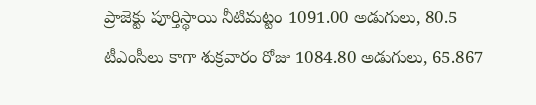ప్రాజెక్టు పూర్తిస్థాయి నీటిమట్టం 1091.00 అడుగులు, 80.5 టీఎంసీలు కాగా శుక్రవారం రోజు 1084.80 అడుగులు, 65.867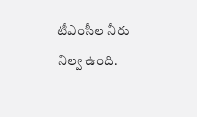టీఎంసీల నీరు నిల్వ ఉంది.